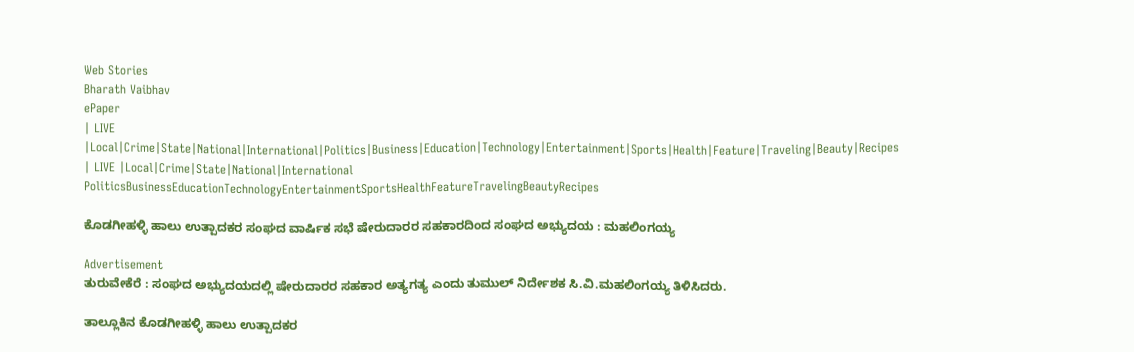Web Stories
Bharath Vaibhav
ePaper
| LIVE |Local|Crime|State|National|International|Politics|Business|Education|Technology|Entertainment|Sports|Health|Feature|Traveling|Beauty|Recipes
| LIVE |Local|Crime|State|National|International
PoliticsBusinessEducationTechnologyEntertainmentSportsHealthFeatureTravelingBeautyRecipes

ಕೊಡಗೀಹಳ್ಳಿ ಹಾಲು ಉತ್ಪಾದಕರ ಸಂಘದ ವಾರ್ಷಿಕ ಸಭೆ ಷೇರುದಾರರ ಸಹಕಾರದಿಂದ ಸಂಘದ ಅಭ್ಯುದಯ : ಮಹಲಿಂಗಯ್ಯ

Advertisement
ತುರುವೇಕೆರೆ : ಸಂಘದ ಅಭ್ಯುದಯದಲ್ಲಿ ಷೇರುದಾರರ ಸಹಕಾರ ಅತ್ಯಗತ್ಯ ಎಂದು ತುಮುಲ್ ನಿರ್ದೇಶಕ ಸಿ.ವಿ.ಮಹಲಿಂಗಯ್ಯ ತಿಳಿಸಿದರು.

ತಾಲ್ಲೂಕಿನ ಕೊಡಗೀಹಳ್ಳಿ ಹಾಲು ಉತ್ಪಾದಕರ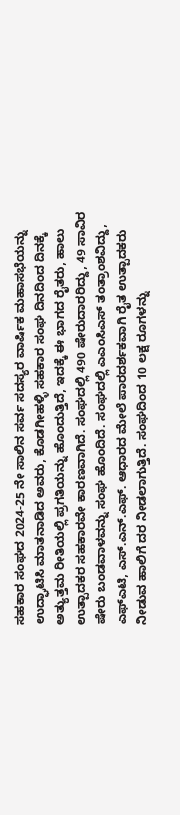ಸಹಕಾರ ಸಂಘದ 2024-25 ನೇ ಸಾಲಿನ ಸರ್ವ ಸದಸ್ಯರ ವಾರ್ಷಿಕ ಮಹಾಸಭೆಯನ್ನು ಉದ್ಘಾಟಿಸಿ ಮಾತನಾಡಿದ ಅವರು, ಕೊಡಗೀಹಳ್ಳಿ ಸಹಕಾರ ಸಂಘ ದಿನದಿಂದ ದಿನಕ್ಕೆ ಅತ್ಯುತ್ತಮ ರೀತಿಯಲ್ಲಿ ಪ್ರಗತಿಯನ್ನು ಹೊಂದುತ್ತಿದೆ, ಇದಕ್ಕೆ ಈ ಭಾಗದ ರೈತರು, ಹಾಲು ಉತ್ಪಾದಕರ ಸಹಕಾರವೇ ಕಾರಣವಾಗಿದೆ. ಸಂಘದಲ್ಲಿ 490 ಷೇರುದಾರರಿದ್ದು, 49 ಸಾವಿರ ಷೇರು ಬಂಡವಾಳವನ್ನು ಸಂಘ ಹೊಂದಿದೆ. ಸಂಘದಲ್ಲಿ ಎಎಂಸಿಎಸ್ ತಂತ್ರಾಂಶವಿದ್ದು, ಎಫ್ಎಟಿ, ಎಸ್.ಎನ್.ಎಫ್. ಆಧಾರದ ಮೇಲೆ ಪಾರದರ್ಶಕವಾಗಿ ರೈತ ಉತ್ಪಾದಕರು ನೀಡುವ ಹಾಲಿಗೆ ದರ ನೀಡಲಾಗುತ್ತಿದೆ. ಸಂಘದಿಂದ 10 ಲಕ್ಷ ರೂಗಳನ್ನು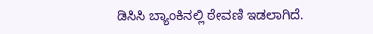ಡಿಸಿಸಿ ಬ್ಯಾಂಕಿನಲ್ಲಿ ಠೇವಣಿ ಇಡಲಾಗಿದೆ.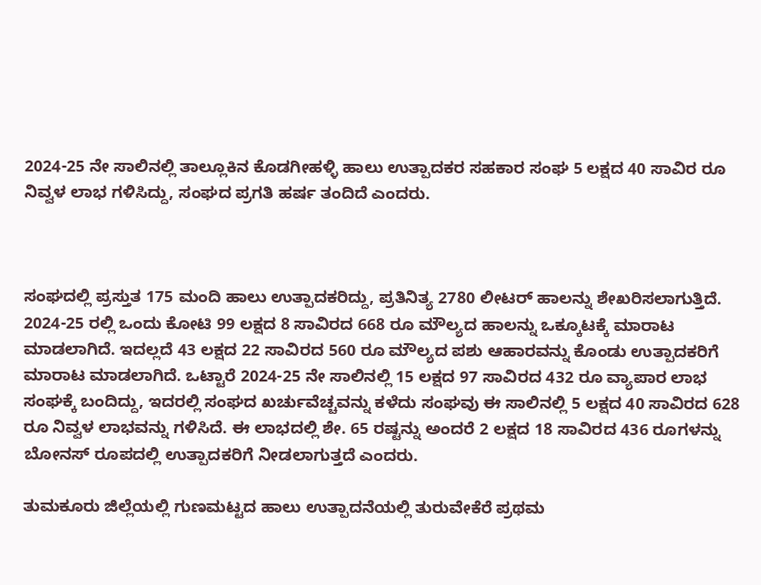2024-25 ನೇ ಸಾಲಿನಲ್ಲಿ ತಾಲ್ಲೂಕಿನ ಕೊಡಗೀಹಳ್ಳಿ ಹಾಲು ಉತ್ಪಾದಕರ ಸಹಕಾರ ಸಂಘ 5 ಲಕ್ಷದ 40 ಸಾವಿರ ರೂ ನಿವ್ವಳ ಲಾಭ ಗಳಿಸಿದ್ದು, ಸಂಘದ ಪ್ರಗತಿ ಹರ್ಷ ತಂದಿದೆ ಎಂದರು.



ಸಂಘದಲ್ಲಿ ಪ್ರಸ್ತುತ 175 ಮಂದಿ ಹಾಲು ಉತ್ಪಾದಕರಿದ್ದು, ಪ್ರತಿನಿತ್ಯ 2780 ಲೀಟರ್ ಹಾಲನ್ನು ಶೇಖರಿಸಲಾಗುತ್ತಿದೆ. 2024-25 ರಲ್ಲಿ ಒಂದು ಕೋಟಿ 99 ಲಕ್ಷದ 8 ಸಾವಿರದ 668 ರೂ ಮೌಲ್ಯದ ಹಾಲನ್ನು ಒಕ್ಕೂಟಕ್ಕೆ ಮಾರಾಟ ಮಾಡಲಾಗಿದೆ. ಇದಲ್ಲದೆ 43 ಲಕ್ಷದ 22 ಸಾವಿರದ 560 ರೂ ಮೌಲ್ಯದ ಪಶು ಆಹಾರವನ್ನು ಕೊಂಡು ಉತ್ಪಾದಕರಿಗೆ ಮಾರಾಟ ಮಾಡಲಾಗಿದೆ. ಒಟ್ಟಾರೆ 2024-25 ನೇ ಸಾಲಿನಲ್ಲಿ 15 ಲಕ್ಷದ 97 ಸಾವಿರದ 432 ರೂ ವ್ಯಾಪಾರ ಲಾಭ ಸಂಘಕ್ಕೆ ಬಂದಿದ್ದು, ಇದರಲ್ಲಿ ಸಂಘದ ಖರ್ಚುವೆಚ್ಚವನ್ನು ಕಳೆದು ಸಂಘವು ಈ ಸಾಲಿನಲ್ಲಿ 5 ಲಕ್ಷದ 40 ಸಾವಿರದ 628 ರೂ ನಿವ್ವಳ ಲಾಭವನ್ನು ಗಳಿಸಿದೆ. ಈ ಲಾಭದಲ್ಲಿ ಶೇ. 65 ರಷ್ಟನ್ನು ಅಂದರೆ 2 ಲಕ್ಷದ 18 ಸಾವಿರದ 436 ರೂಗಳನ್ನು ಬೋನಸ್ ರೂಪದಲ್ಲಿ ಉತ್ಪಾದಕರಿಗೆ ನೀಡಲಾಗುತ್ತದೆ ಎಂದರು.

ತುಮಕೂರು ಜಿಲ್ಲೆಯಲ್ಲಿ ಗುಣಮಟ್ಟದ ಹಾಲು ಉತ್ಪಾದನೆಯಲ್ಲಿ ತುರುವೇಕೆರೆ ಪ್ರಥಮ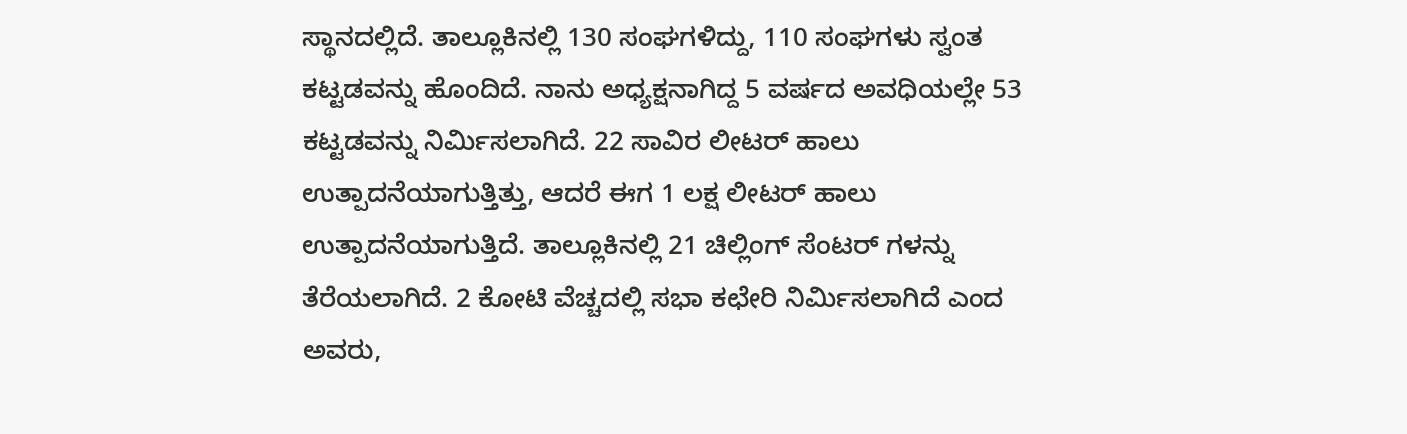ಸ್ಥಾನದಲ್ಲಿದೆ. ತಾಲ್ಲೂಕಿನಲ್ಲಿ 130 ಸಂಘಗಳಿದ್ದು, 110 ಸಂಘಗಳು ಸ್ವಂತ ಕಟ್ಟಡವನ್ನು ಹೊಂದಿದೆ. ನಾನು ಅಧ್ಯಕ್ಷನಾಗಿದ್ದ 5 ವರ್ಷದ ಅವಧಿಯಲ್ಲೇ 53 ಕಟ್ಟಡವನ್ನು ನಿರ್ಮಿಸಲಾಗಿದೆ. 22 ಸಾವಿರ ಲೀಟರ್ ಹಾಲು ಉತ್ಪಾದನೆಯಾಗುತ್ತಿತ್ತು, ಆದರೆ ಈಗ 1 ಲಕ್ಷ ಲೀಟರ್ ಹಾಲು ಉತ್ಪಾದನೆಯಾಗುತ್ತಿದೆ. ತಾಲ್ಲೂಕಿನಲ್ಲಿ 21 ಚಿಲ್ಲಿಂಗ್ ಸೆಂಟರ್ ಗಳನ್ನು ತೆರೆಯಲಾಗಿದೆ. 2 ಕೋಟಿ ವೆಚ್ಚದಲ್ಲಿ ಸಭಾ ಕಛೇರಿ ನಿರ್ಮಿಸಲಾಗಿದೆ ಎಂದ ಅವರು,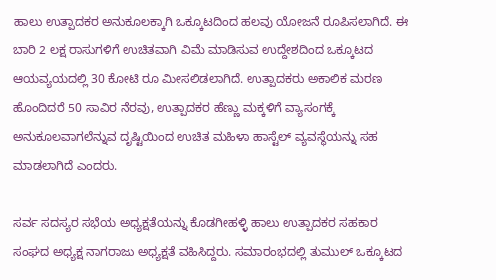ಹಾಲು ಉತ್ಪಾದಕರ ಅನುಕೂಲಕ್ಕಾಗಿ ಒಕ್ಕೂಟದಿಂದ ಹಲವು ಯೋಜನೆ ರೂಪಿಸಲಾಗಿದೆ. ಈ ಬಾರಿ 2 ಲಕ್ಷ ರಾಸುಗಳಿಗೆ ಉಚಿತವಾಗಿ ವಿಮೆ ಮಾಡಿಸುವ ಉದ್ದೇಶದಿಂದ ಒಕ್ಕೂಟದ ಆಯವ್ಯಯದಲ್ಲಿ 30 ಕೋಟಿ ರೂ ಮೀಸಲಿಡಲಾಗಿದೆ. ಉತ್ಪಾದಕರು ಅಕಾಲಿಕ ಮರಣ ಹೊಂದಿದರೆ 50 ಸಾವಿರ ನೆರವು, ಉತ್ಪಾದಕರ ಹೆಣ್ಣು ಮಕ್ಕಳಿಗೆ ವ್ಯಾಸಂಗಕ್ಕೆ ಅನುಕೂಲವಾಗಲೆನ್ನುವ ದೃಷ್ಟಿಯಿಂದ ಉಚಿತ ಮಹಿಳಾ ಹಾಸ್ಟೆಲ್ ವ್ಯವಸ್ಥೆಯನ್ನು ಸಹ ಮಾಡಲಾಗಿದೆ ಎಂದರು.

ಸರ್ವ ಸದಸ್ಯರ ಸಭೆಯ ಅಧ್ಯಕ್ಷತೆಯನ್ನು ಕೊಡಗೀಹಳ್ಳಿ ಹಾಲು ಉತ್ಪಾದಕರ ಸಹಕಾರ ಸಂಘದ ಅಧ್ಯಕ್ಷ ನಾಗರಾಜು ಅಧ್ಯಕ್ಷತೆ ವಹಿಸಿದ್ದರು. ಸಮಾರಂಭದಲ್ಲಿ ತುಮುಲ್ ಒಕ್ಕೂಟದ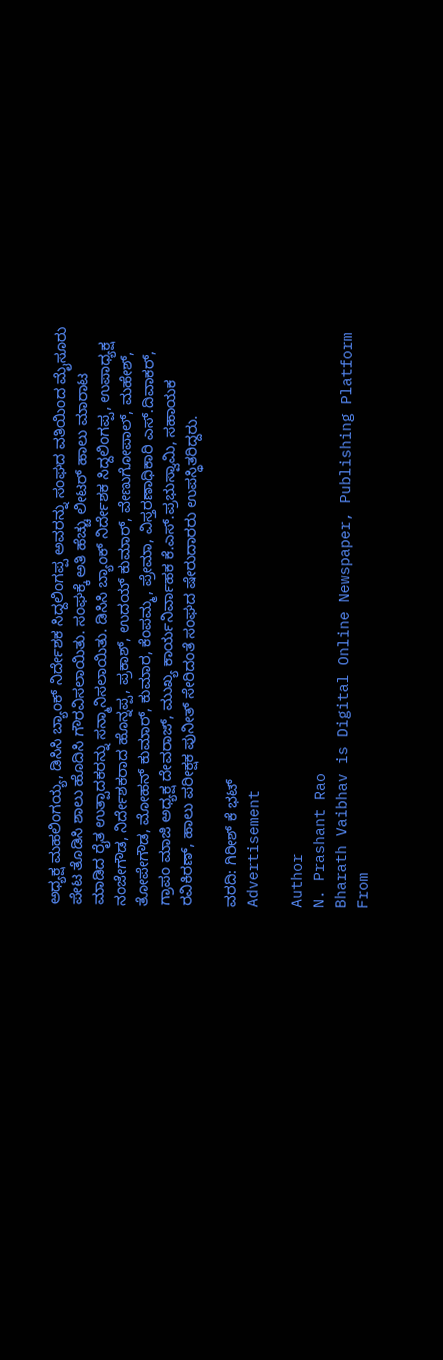ಅಧ್ಯಕ್ಷ ಮಹಲಿಂಗಯ್ಯ, ಡಿಸಿಸಿ ಬ್ಯಾಂಕ್ ನಿರ್ದೇಶಕ ಸಿದ್ದಲಿಂಗಪ್ಪ ಅವರನ್ನು ಸಂಘದ ವತಿಯಿಂದ ಮೈಸೂರು ಪೇಟ ತೊಡಿಸಿ ಶಾಲು ಹೊದಿಸಿ ಗೌರವಿಸಲಾಯಿತು. ಸಂಘಕ್ಕೆ ಅತಿ ಹೆಚ್ಚು ಲೀಟರ್ ಹಾಲು ಮಾರಾಟ ಮಾಡಿದ ರೈತ ಉತ್ಪಾದಕರನ್ನು ಸನ್ಮಾನಿಸಲಾಯಿತು. ಡಿಸಿಸಿ ಬ್ಯಾಂಕ್ ನಿರ್ದೇಶಕ ಸಿದ್ದಲಿಂಗಪ್ಪ, ಉಪಾಧ್ಯಕ್ಷ ನಂಜೇಗೌಡ, ನಿರ್ದೇಶಕರಾದ ಹೊನ್ನಪ್ಪ, ಪ್ರಕಾಶ್, ಉದಯ್ ಕುಮಾರ್, ವೇಣುಗೋಪಾಲ್, ಮಹೇಶ್, ತೋಪೇಗೌಡ, ಮೋಹನ್ ಕುಮಾರ್, ಕುಮಾರ, ಕೆಂಪಮ್ಮ, ಪ್ರೇಮಾ, ವಿಸ್ತರಣಾಧಿಕಾರಿ ಎಸ್.ದಿವಾಕರ್, ಗ್ರಾಪಂ ಮಾಜಿ ಅಧ್ಯಕ್ಷ ದೇವರಾಜ್, ಮುಖ್ಯ ಕಾರ್ಯನಿರ್ವಾಹಕ ಕೆ.ಎಸ್.ಪ್ರಭುಸ್ವಾಮಿ, ಸಹಾಯಕ ರವಿಕಿರಣ್, ಹಾಲು ಪರೀಕ್ಷಕ ಪುನೀತ್ ಸೇರಿದಂತೆ ಸಂಘದ ಷೇರುದಾರರು ಉಪಸ್ಥಿತರಿದ್ದರು.

ವರದಿ: ಗಿರೀಶ್ ಕೆ ಭಟ್
Advertisement

Author
N. Prashant Rao
Bharath Vaibhav is Digital Online Newspaper, Publishing Platform From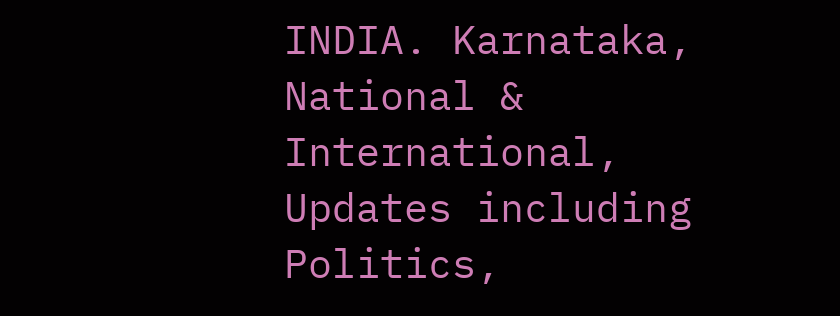INDIA. Karnataka, National & International, Updates including Politics,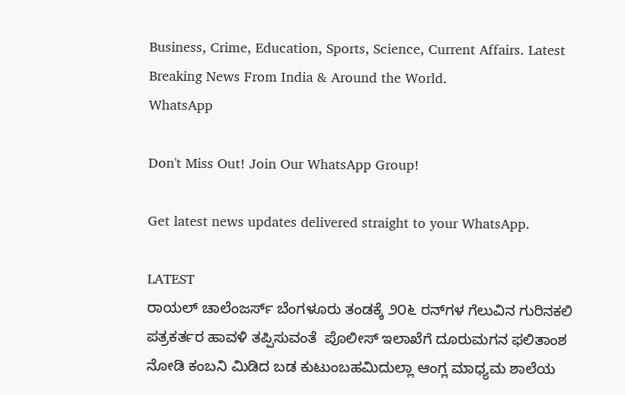Business, Crime, Education, Sports, Science, Current Affairs. Latest Breaking News From India & Around the World.
WhatsApp

Don't Miss Out! Join Our WhatsApp Group!

Get latest news updates delivered straight to your WhatsApp.

LATEST
ರಾಯಲ್ ಚಾಲೆಂಜರ್ಸ್ ಬೆಂಗಳೂರು ತಂಡಕ್ಕೆ ೨೦೬ ರನ್‌ಗಳ ಗೆಲುವಿನ ಗುರಿನಕಲಿ ಪತ್ರಕರ್ತರ ಹಾವಳಿ ತಪ್ಪಿಸುವಂತೆ  ಪೊಲೀಸ್ ಇಲಾಖೆಗೆ ದೂರುಮಗನ ಫಲಿತಾಂಶ ನೋಡಿ ಕಂಬನಿ ಮಿಡಿದ ಬಡ ಕುಟುಂಬಹಮಿದುಲ್ಲಾ ಆಂಗ್ಲ ಮಾಧ್ಯಮ ಶಾಲೆಯ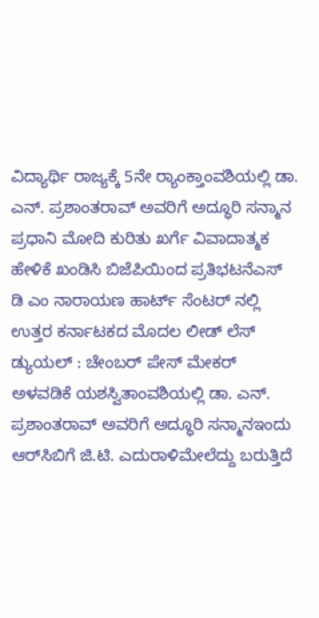ವಿದ್ಯಾರ್ಥಿ ರಾಜ್ಯಕ್ಕೆ 5ನೇ ರ್‍ಯಾಂಕ್ತಾಂವಶಿಯಲ್ಲಿ ಡಾ. ಎನ್. ಪ್ರಶಾಂತರಾವ್ ಅವರಿಗೆ ಅದ್ಧೂರಿ ಸನ್ಮಾನ ಪ್ರಧಾನಿ ಮೋದಿ ಕುರಿತು ಖರ್ಗೆ ವಿವಾದಾತ್ಮಕ ಹೇಳಿಕೆ ಖಂಡಿಸಿ ಬಿಜೆಪಿಯಿಂದ ಪ್ರತಿಭಟನೆಎಸ್ ಡಿ ಎಂ ನಾರಾಯಣ ಹಾರ್ಟ್ ಸೆಂಟರ್ ನಲ್ಲಿ ಉತ್ತರ ಕರ್ನಾಟಕದ ಮೊದಲ ಲೀಡ್ ಲೆಸ್ ಡ್ಯುಯಲ್ : ಚೇಂಬರ್ ಪೇಸ್ ಮೇಕರ್ ಅಳವಡಿಕೆ ಯಶಸ್ವಿತಾಂವಶಿಯಲ್ಲಿ ಡಾ. ಎನ್. ಪ್ರಶಾಂತರಾವ್ ಅವರಿಗೆ ಅದ್ಧೂರಿ ಸನ್ಮಾನಇಂದು ಆರ್‌ಸಿಬಿಗೆ ಜಿ.ಟಿ. ಎದುರಾಳಿಮೇಲೆದ್ದು ಬರುತ್ತಿದೆ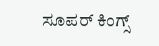ಸೂಪರ್ ಕಿಂಗ್ಸ್